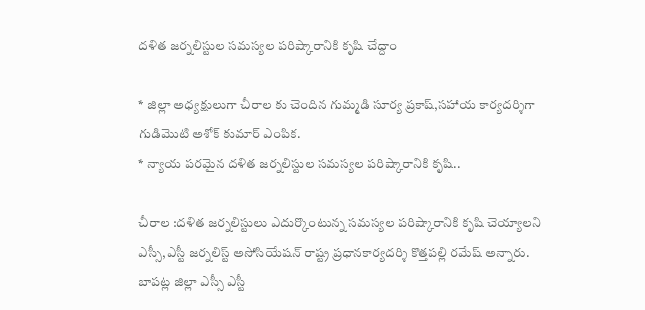దళిత జర్నలిస్టుల సమస్యల పరిష్కారానికి కృషి చేద్దాం

* జిల్లా అధ్యక్షులుగా చీరాల కు చెందిన గుమ్మడి సూర్య ప్రకాష్,సహాయ కార్యదర్శిగా గుడిమొటి అశోక్ కుమార్ ఎంపిక.
* న్యాయ పరమైన దళిత జర్నలిస్టుల సమస్యల పరిష్కారానికి కృషి..

చీరాల :దళిత జర్నలిస్టులు ఎదుర్కొంటున్న సమస్యల పరిష్కారానికి కృషి చెయ్యాలని ఎస్సీ,ఎస్టీ జర్నలిస్ట్ అసోసియేషన్ రాష్ట్ర ప్రధానకార్యదర్శి కొత్తపల్లి రమేష్ అన్నారు.
బాపట్ల జిల్లా ఎస్సీ ఎస్టీ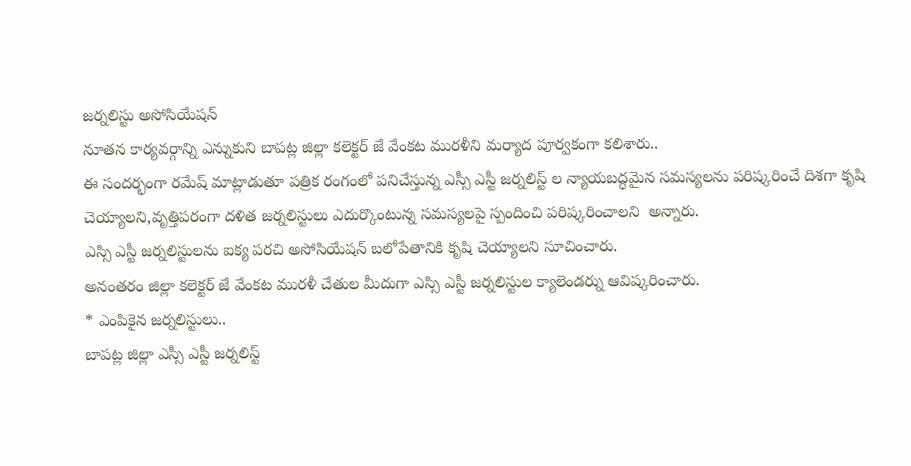జర్నలిస్టు అసోసియేషన్
నూతన కార్యవర్గాన్ని ఎన్నుకుని బాపట్ల జిల్లా కలెక్టర్ జే వేంకట మురళీని మర్యాద పూర్వకంగా కలిశారు..
ఈ సందర్భంగా రమేష్ మాట్లాడుతూ పత్రిక రంగంలో పనిచేస్తున్న ఎస్సీ ఎస్టీ జర్నలిస్ట్ ల న్యాయబద్ధమైన సమస్యలను పరిష్కరించే దిశగా కృషి చెయ్యాలని,వృత్తిపరంగా దళిత జర్నలిస్టులు ఎదుర్కొంటున్న సమస్యలపై స్పందించి పరిష్కరించాలని  అన్నారు.
ఎస్సి ఎస్టీ జర్నలిస్టులను ఐక్య పరచి అసోసియేషన్ బలోపేతానికి కృషి చెయ్యాలని సూచించారు.
అనంతరం జిల్లా కలెక్టర్ జే వేంకట మురళీ చేతుల మీదుగా ఎస్సి ఎస్టీ జర్నలిస్టుల క్యాలెండర్ను ఆవిష్కరించారు.
* ఎంపికైన జర్నలిస్టులు..
బాపట్ల జిల్లా ఎస్సీ ఎస్టీ జర్నలిస్ట్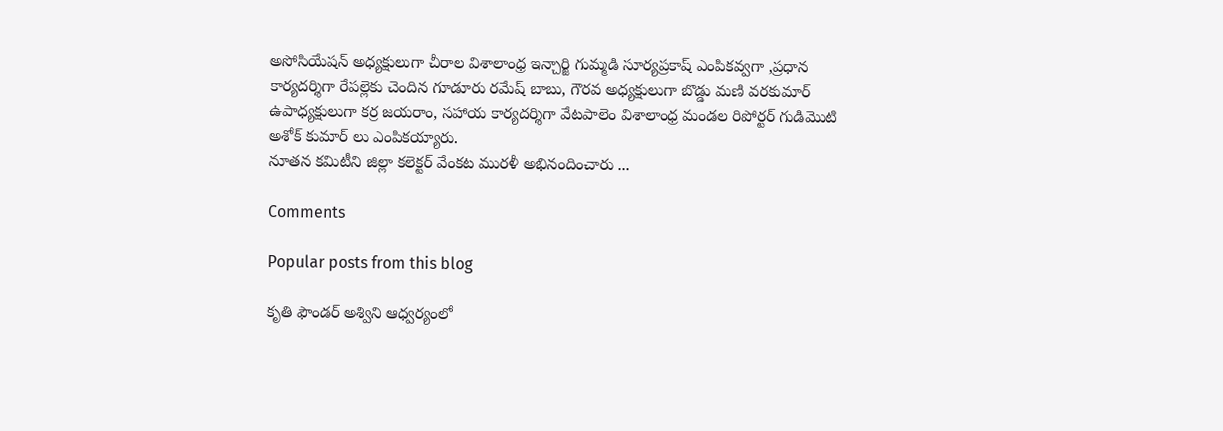అసోసియేషన్ అధ్యక్షులుగా చీరాల విశాలాంధ్ర ఇన్చార్జి గుమ్మడి సూర్యప్రకాష్ ఎంపికవ్వగా ,ప్రధాన కార్యదర్శిగా రేపల్లెకు చెందిన గూడూరు రమేష్ బాబు, గౌరవ అధ్యక్షులుగా బొడ్డు మణి వరకుమార్ ఉపాధ్యక్షులుగా కర్ర జయరాం, సహాయ కార్యదర్శిగా వేటపాలెం విశాలాంధ్ర మండల రిపోర్టర్ గుడిమొటి అశోక్ కుమార్ లు ఎంపికయ్యారు.
నూతన కమిటీని జిల్లా కలెక్టర్ వేంకట మురళీ అభినందించారు ...

Comments

Popular posts from this blog

కృతి ఫౌండర్ అశ్విని ఆధ్వర్యంలో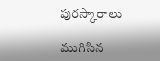పురస్కారాలు

ముగిసిన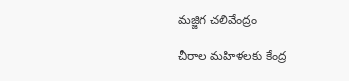మజ్జిగ చలివేంద్రం

చీరాల మహిళలకు కేంద్ర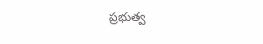ప్రభుత్వ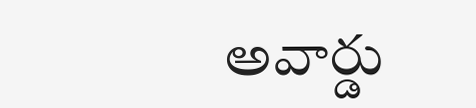అవార్డు